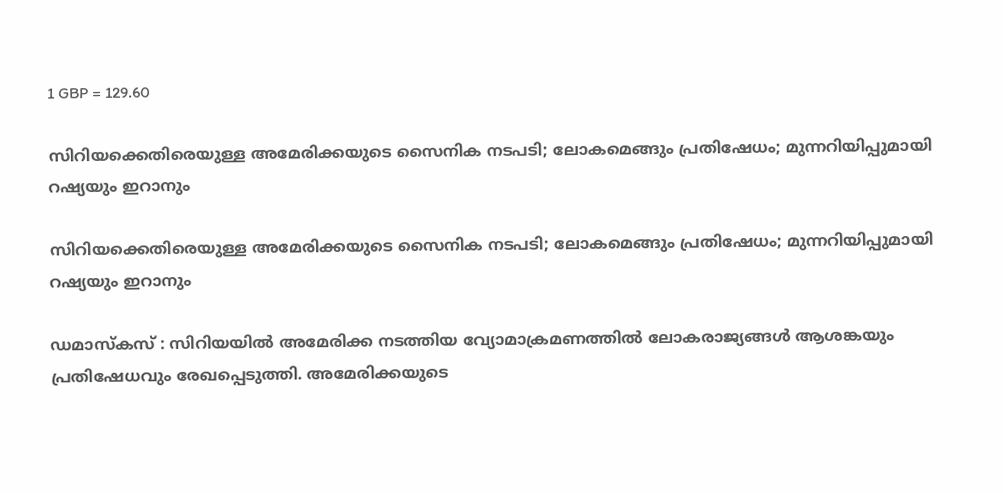1 GBP = 129.60

സിറിയക്കെതിരെയുള്ള അമേരിക്കയുടെ സൈനിക നടപടി; ലോകമെങ്ങും പ്രതിഷേധം; മുന്നറിയിപ്പുമായി റഷ്യയും ഇറാനും

സിറിയക്കെതിരെയുള്ള അമേരിക്കയുടെ സൈനിക നടപടി; ലോകമെങ്ങും പ്രതിഷേധം; മുന്നറിയിപ്പുമായി റഷ്യയും ഇറാനും

ഡമാസ്‌കസ് : സിറിയയില്‍ അമേരിക്ക നടത്തിയ വ്യോമാക്രമണത്തില്‍ ലോകരാജ്യങ്ങള്‍ ആശങ്കയും പ്രതിഷേധവും രേഖപ്പെടുത്തി. അമേരിക്കയുടെ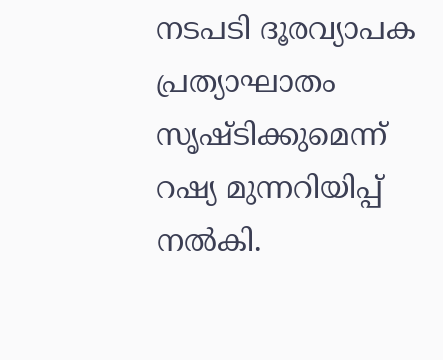നടപടി ദൂരവ്യാപക പ്രത്യാഘാതം സൃഷ്ടിക്കുമെന്ന് റഷ്യ മുന്നറിയിപ്പ് നല്‍കി.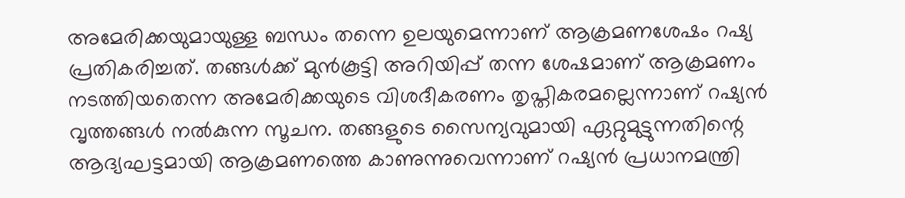അമേരിക്കയുമായുള്ള ബന്ധം തന്നെ ഉലയുമെന്നാണ് ആക്രമണശേഷം റഷ്യ പ്രതികരിച്ചത്. തങ്ങള്‍ക്ക് മുന്‍കൂട്ടി അറിയിപ്പ് തന്ന ശേഷമാണ് ആക്രമണം നടത്തിയതെന്ന അമേരിക്കയുടെ വിശദീകരണം തൃപ്തികരമല്ലെന്നാണ് റഷ്യന്‍ വൃത്തങ്ങള്‍ നല്‍കുന്ന സൂചന. തങ്ങളുടെ സൈന്യവുമായി ഏറ്റുമുട്ടുന്നതിന്റെ ആദ്യഘട്ടമായി ആക്രമണത്തെ കാണുന്നുവെന്നാണ് റഷ്യന്‍ പ്രധാനമന്ത്രി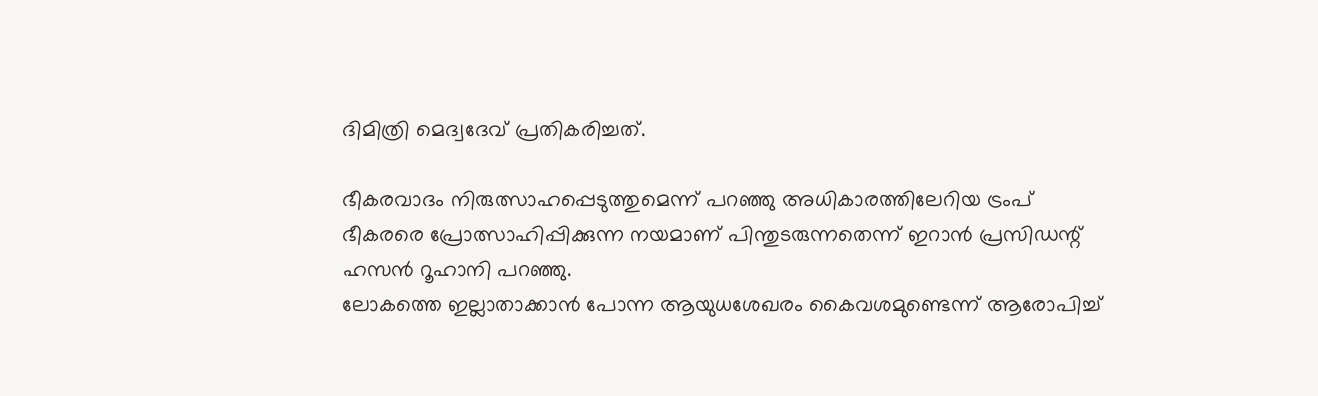ദിമിത്രി മെദ്വദേവ് പ്രതികരിച്ചത്.

ഭീകരവാദം നിരുത്സാഹപ്പെടുത്തുമെന്ന് പറഞ്ഞു അധികാരത്തിലേറിയ ട്രംപ് ഭീകരരെ പ്രോത്സാഹിപ്പിക്കുന്ന നയമാണ് പിന്തുടരുന്നതെന്ന് ഇറാന്‍ പ്രസിഡന്റ് ഹസന്‍ റൂഹാനി പറഞ്ഞു.
ലോകത്തെ ഇല്ലാതാക്കാന്‍ പോന്ന ആയുധശേഖരം കൈവശമുണ്ടെന്ന് ആരോപിച്ച്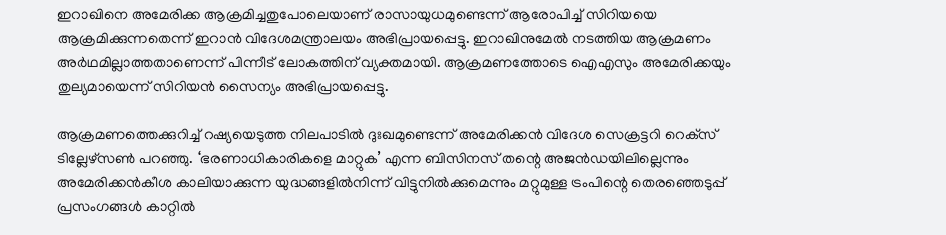ഇറാഖിനെ അമേരിക്ക ആക്രമിച്ചതുപോലെയാണ് രാസായുധമുണ്ടെന്ന് ആരോപിച്ച് സിറിയയെ ആക്രമിക്കുന്നതെന്ന് ഇറാന്‍ വിദേശമന്ത്രാലയം അഭിപ്രായപ്പെട്ടു. ഇറാഖിനുമേല്‍ നടത്തിയ ആക്രമണം അര്‍ഥമില്ലാത്തതാണെന്ന് പിന്നീട് ലോകത്തിന് വ്യക്തമായി. ആക്രമണത്തോടെ ഐഎസും അമേരിക്കയും തുല്യമായെന്ന് സിറിയന്‍ സൈന്യം അഭിപ്രായപ്പെട്ടു.

ആക്രമണത്തെക്കുറിച്ച് റഷ്യയെടുത്ത നിലപാടില്‍ ദുഃഖമുണ്ടെന്ന് അമേരിക്കന്‍ വിദേശ സെക്രട്ടറി റെക്‌സ് ടില്ലേഴ്‌സണ്‍ പറഞ്ഞു. ‘ഭരണാധികാരികളെ മാറ്റുക’ എന്ന ബിസിനസ് തന്റെ അജന്‍ഡയിലില്ലെന്നും അമേരിക്കന്‍കീശ കാലിയാക്കുന്ന യുദ്ധങ്ങളില്‍നിന്ന് വിട്ടുനില്‍ക്കുമെന്നും മറ്റുമുള്ള ട്രംപിന്റെ തെരഞ്ഞെടുപ്പ് പ്രസംഗങ്ങള്‍ കാറ്റില്‍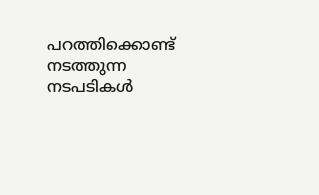പറത്തിക്കൊണ്ട് നടത്തുന്ന നടപടികള്‍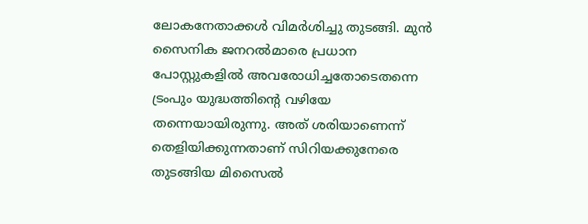ലോകനേതാക്കള്‍ വിമര്‍ശിച്ചു തുടങ്ങി. മുന്‍ സൈനിക ജനറല്‍മാരെ പ്രധാന പോസ്റ്റുകളില്‍ അവരോധിച്ചതോടെതന്നെ ട്രംപും യുദ്ധത്തിന്റെ വഴിയേ തന്നെയായിരുന്നു. അത് ശരിയാണെന്ന് തെളിയിക്കുന്നതാണ് സിറിയക്കുനേരെ തുടങ്ങിയ മിസൈല്‍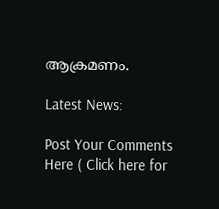ആക്രമണം.

Latest News:

Post Your Comments Here ( Click here for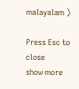malayalam )

Press Esc to close
show more